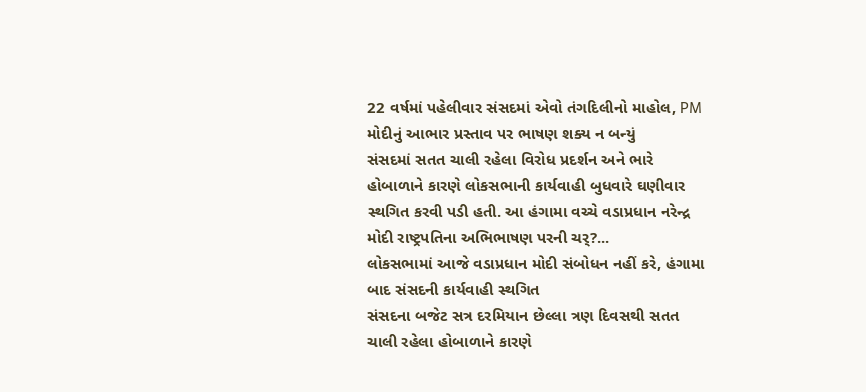22 વર્ષમાં પહેલીવાર સંસદમાં એવો તંગદિલીનો માહોલ, PM મોદીનું આભાર પ્રસ્તાવ પર ભાષણ શક્ય ન બન્યું
સંસદમાં સતત ચાલી રહેલા વિરોધ પ્રદર્શન અને ભારે હોબાળાને કારણે લોકસભાની કાર્યવાહી બુધવારે ઘણીવાર સ્થગિત કરવી પડી હતી. આ હંગામા વચ્ચે વડાપ્રધાન નરેન્દ્ર મોદી રાષ્ટ્રપતિના અભિભાષણ પરની ચર્?...
લોકસભામાં આજે વડાપ્રધાન મોદી સંબોધન નહીં કરે, હંગામા બાદ સંસદની કાર્યવાહી સ્થગિત
સંસદના બજેટ સત્ર દરમિયાન છેલ્લા ત્રણ દિવસથી સતત ચાલી રહેલા હોબાળાને કારણે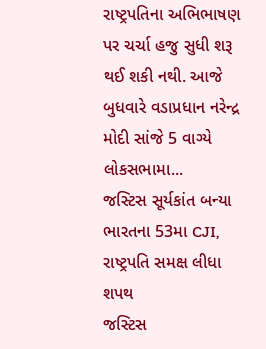રાષ્ટ્રપતિના અભિભાષણ પર ચર્ચા હજુ સુધી શરૂ થઈ શકી નથી. આજે બુધવારે વડાપ્રધાન નરેન્દ્ર મોદી સાંજે 5 વાગ્યે લોકસભામા...
જસ્ટિસ સૂર્યકાંત બન્યા ભારતના 53મા CJI, રાષ્ટ્રપતિ સમક્ષ લીધા શપથ
જસ્ટિસ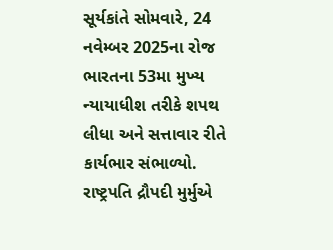સૂર્યકાંતે સોમવારે, 24 નવેમ્બર 2025ના રોજ ભારતના 53મા મુખ્ય ન્યાયાધીશ તરીકે શપથ લીધા અને સત્તાવાર રીતે કાર્યભાર સંભાળ્યો. રાષ્ટ્રપતિ દ્રૌપદી મુર્મુએ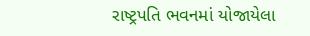રાષ્ટ્રપતિ ભવનમાં યોજાયેલા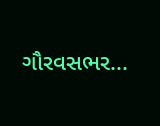ગૌરવસભર...